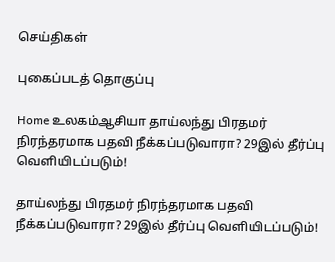செய்திகள்

புகைப்படத் தொகுப்பு

Home உலகம்ஆசியா தாய்லந்து பிரதமர் நிரந்தரமாக பதவி நீக்கப்படுவாரா? 29இல் தீர்ப்பு வெளியிடப்படும்!

தாய்லந்து பிரதமர் நிரந்தரமாக பதவி நீக்கப்படுவாரா? 29இல் தீர்ப்பு வெளியிடப்படும்!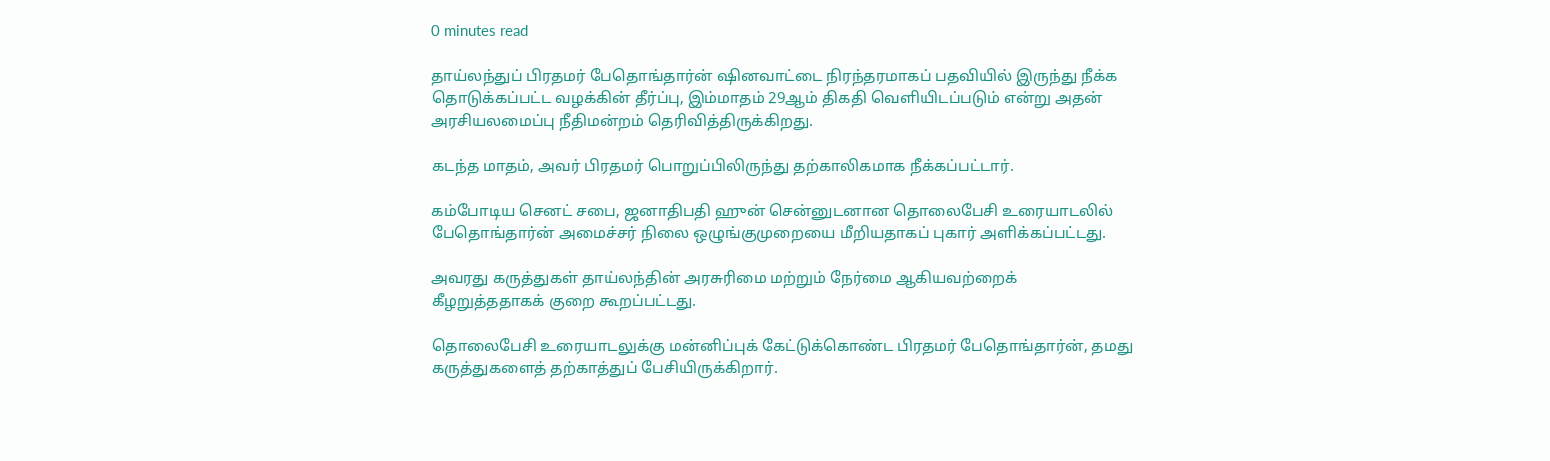0 minutes read

தாய்லந்துப் பிரதமர் பேதொங்தார்ன் ஷினவாட்டை நிரந்தரமாகப் பதவியில் இருந்து நீக்க தொடுக்கப்பட்ட வழக்கின் தீர்ப்பு, இம்மாதம் 29ஆம் திகதி வெளியிடப்படும் என்று அதன் அரசியலமைப்பு நீதிமன்றம் தெரிவித்திருக்கிறது.

கடந்த மாதம், அவர் பிரதமர் பொறுப்பிலிருந்து தற்காலிகமாக நீக்கப்பட்டார்.

கம்போடிய செனட் சபை, ஜனாதிபதி ஹுன் சென்னுடனான தொலைபேசி உரையாடலில் பேதொங்தார்ன் அமைச்சர் நிலை ஒழுங்குமுறையை மீறியதாகப் புகார் அளிக்கப்பட்டது.

அவரது கருத்துகள் தாய்லந்தின் அரசுரிமை மற்றும் நேர்மை ஆகியவற்றைக் கீழறுத்ததாகக் குறை கூறப்பட்டது.

தொலைபேசி உரையாடலுக்கு மன்னிப்புக் கேட்டுக்கொண்ட பிரதமர் பேதொங்தார்ன், தமது கருத்துகளைத் தற்காத்துப் பேசியிருக்கிறார்.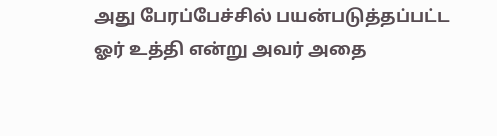அது பேரப்பேச்சில் பயன்படுத்தப்பட்ட ஓர் உத்தி என்று அவர் அதை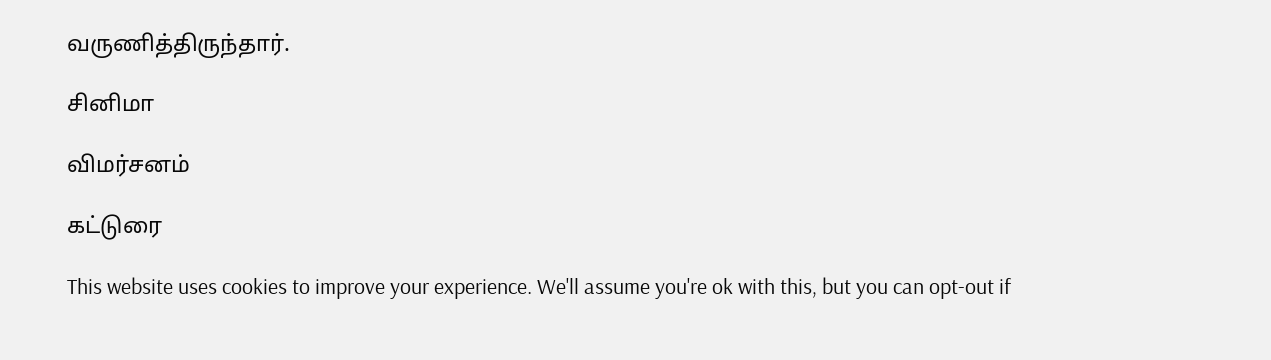வருணித்திருந்தார்.

சினிமா

விமர்சனம்

கட்டுரை

This website uses cookies to improve your experience. We'll assume you're ok with this, but you can opt-out if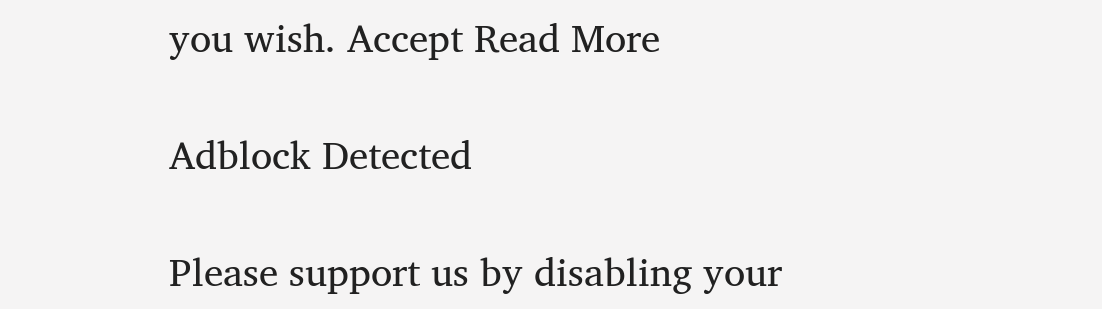you wish. Accept Read More

Adblock Detected

Please support us by disabling your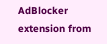AdBlocker extension from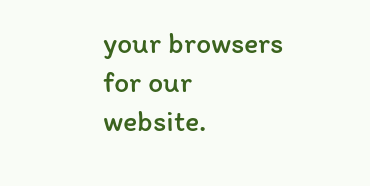your browsers for our website.